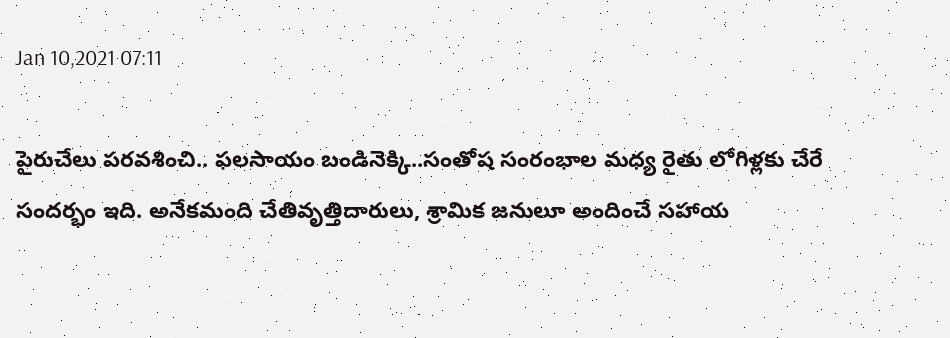Jan 10,2021 07:11

పైరుచేలు పరవశించి.. ఫలసాయం బండినెక్కి..సంతోష సంరంభాల మధ్య రైతు లోగిళ్లకు చేరే సందర్భం ఇది. అనేకమంది చేతివృత్తిదారులు, శ్రామిక జనులూ అందించే సహాయ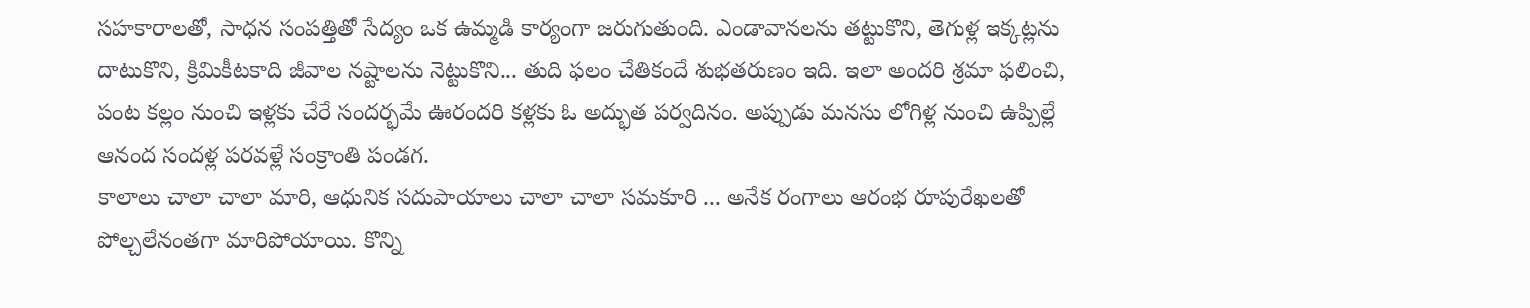సహకారాలతో, సాధన సంపత్తితో సేద్యం ఒక ఉమ్మడి కార్యంగా జరుగుతుంది. ఎండావానలను తట్టుకొని, తెగుళ్ల ఇక్కట్లను దాటుకొని, క్రిమికీటకాది జీవాల నష్టాలను నెట్టుకొని... తుది ఫలం చేతికందే శుభతరుణం ఇది. ఇలా అందరి శ్రమా ఫలించి, పంట కల్లం నుంచి ఇళ్లకు చేరే సందర్భమే ఊరందరి కళ్లకు ఓ అద్భుత పర్వదినం. అప్పుడు మనసు లోగిళ్ల నుంచి ఉప్పిల్లే ఆనంద సందళ్ల పరవళ్లే సంక్రాంతి పండగ.
కాలాలు చాలా చాలా మారి, ఆధునిక సదుపాయాలు చాలా చాలా సమకూరి ... అనేక రంగాలు ఆరంభ రూపురేఖలతో పోల్చలేనంతగా మారిపోయాయి. కొన్ని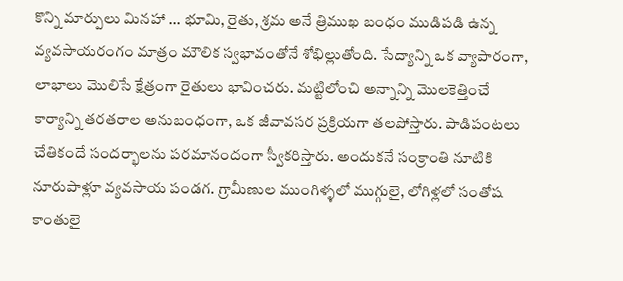కొన్ని మార్పులు మినహా ... భూమి, రైతు, శ్రమ అనే త్రిముఖ బంధం ముడిపడి ఉన్న వ్యవసాయరంగం మాత్రం మౌలిక స్వభావంతోనే శోభిల్లుతోంది. సేద్యాన్ని ఒక వ్యాపారంగా, లాభాలు మొలిసే క్షేత్రంగా రైతులు భావించరు. మట్టిలోంచి అన్నాన్ని మొలకెత్తించే కార్యాన్ని తరతరాల అనుబంధంగా, ఒక జీవావసర ప్రక్రియగా తలపోస్తారు. పాడిపంటలు చేతికందే సందర్భాలను పరమానందంగా స్వీకరిస్తారు. అందుకనే సంక్రాంతి నూటికి నూరుపాళ్లూ వ్యవసాయ పండగ. గ్రామీణుల ముంగిళ్ళలో ముగ్గులై, లోగిళ్లలో సంతోష కాంతులై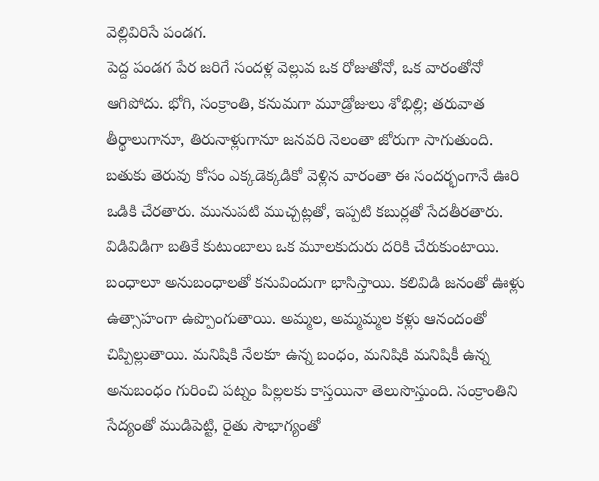వెల్లివిరిసే పండగ.
పెద్ద పండగ పేర జరిగే సందళ్ల వెల్లువ ఒక రోజుతోనో, ఒక వారంతోనో ఆగిపోదు. భోగి, సంక్రాంతి, కనుమగా మూడ్రోజులు శోభిల్లి; తరువాత తీర్థాలుగానూ, తిరునాళ్లుగానూ జనవరి నెలంతా జోరుగా సాగుతుంది. బతుకు తెరువు కోసం ఎక్కడెక్కడికో వెళ్లిన వారంతా ఈ సందర్భంగానే ఊరి ఒడికి చేరతారు. మునుపటి ముచ్చట్లతో, ఇప్పటి కబుర్లతో సేదతీరతారు. విడివిడిగా బతికే కుటుంబాలు ఒక మూలకుదురు దరికి చేరుకుంటాయి. బంధాలూ అనుబంధాలతో కనువిందుగా భాసిస్తాయి. కలివిడి జనంతో ఊళ్లు ఉత్సాహంగా ఉప్పొంగుతాయి. అమ్మల, అమ్మమ్మల కళ్లు ఆనందంతో చిప్పిల్లుతాయి. మనిషికి నేలకూ ఉన్న బంధం, మనిషికి మనిషికీ ఉన్న అనుబంధం గురించి పట్నం పిల్లలకు కాస్తయినా తెలుసొస్తుంది. సంక్రాంతిని సేద్యంతో ముడిపెట్టి, రైతు సౌభాగ్యంతో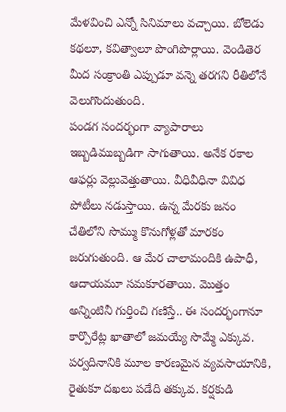మేళవించి ఎన్నో సినిమాలు వచ్చాయి. బోలెడు కథలూ, కవిత్వాలూ పొంగిపొర్లాయి. వెండితెర మీద సంక్రాంతి ఎప్పుడూ వన్నె తరగని రీతిలోనే వెలుగొందుతుంది.
పండగ సందర్భంగా వ్యాపారాలు ఇబ్బడిముబ్బడిగా సాగుతాయి. అనేక రకాల ఆఫర్లు వెల్లువెత్తుతాయి. వీధివీధినా వివిధ పోటీలు నడుస్తాయి. ఉన్న మేరకు జనం చేతిలోని సొమ్ము కొనుగోళ్లతో మారకం జరుగుతుంది. ఆ మేర చాలామందికి ఉపాధీ, ఆదాయమూ సమకూరతాయి. మొత్తం అన్నింటినీ గుర్తించి గణిస్తే.. ఈ సందర్భంగానూ కార్పొరేట్ల ఖాతాలో జమయ్యే సొమ్మే ఎక్కువ. పర్వదినానికి మూల కారణమైన వ్యవసాయానికి, రైతుకూ దఖలు పడేది తక్కువ. కర్షకుడి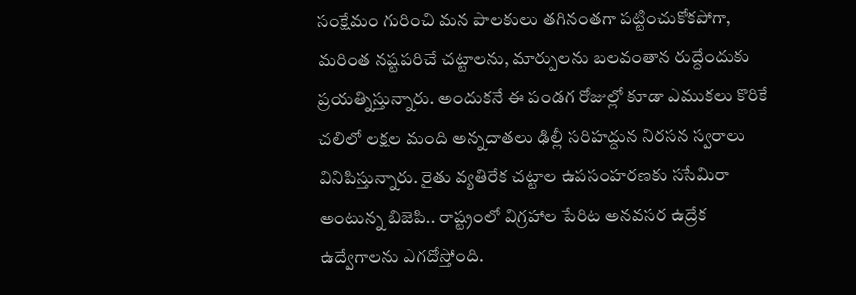సంక్షేమం గురించి మన పాలకులు తగినంతగా పట్టించుకోకపోగా, మరింత నష్టపరిచే చట్టాలను, మార్పులను బలవంతాన రుద్దేందుకు ప్రయత్నిస్తున్నారు. అందుకనే ఈ పండగ రోజుల్లో కూడా ఎముకలు కొరికే చలిలో లక్షల మంది అన్నదాతలు ఢిల్లీ సరిహద్దున నిరసన స్వరాలు వినిపిస్తున్నారు. రైతు వ్యతిరేక చట్టాల ఉపసంహరణకు ససేమిరా అంటున్న బిజెపి.. రాష్ట్రంలో విగ్రహాల పేరిట అనవసర ఉద్రేక ఉద్వేగాలను ఎగదోస్తోంది.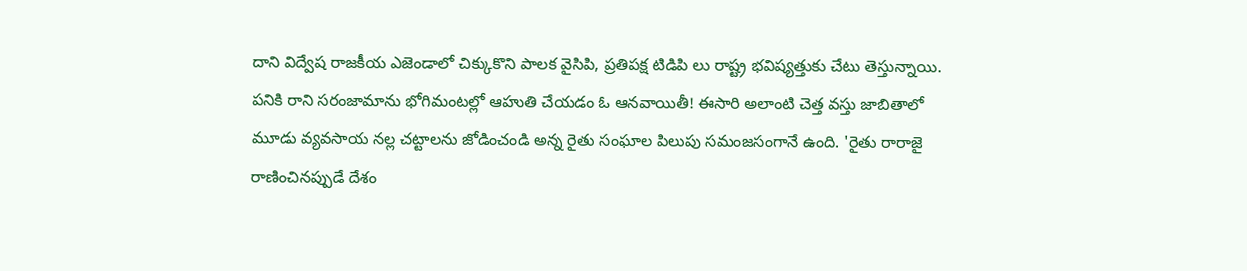దాని విద్వేష రాజకీయ ఎజెండాలో చిక్కుకొని పాలక వైసిపి, ప్రతిపక్ష టిడిపి లు రాష్ట్ర భవిష్యత్తుకు చేటు తెస్తున్నాయి. పనికి రాని సరంజామాను భోగిమంటల్లో ఆహుతి చేయడం ఓ ఆనవాయితీ! ఈసారి అలాంటి చెత్త వస్తు జాబితాలో మూడు వ్యవసాయ నల్ల చట్టాలను జోడించండి అన్న రైతు సంఘాల పిలుపు సమంజసంగానే ఉంది. 'రైతు రారాజై రాణించినప్పుడే దేశం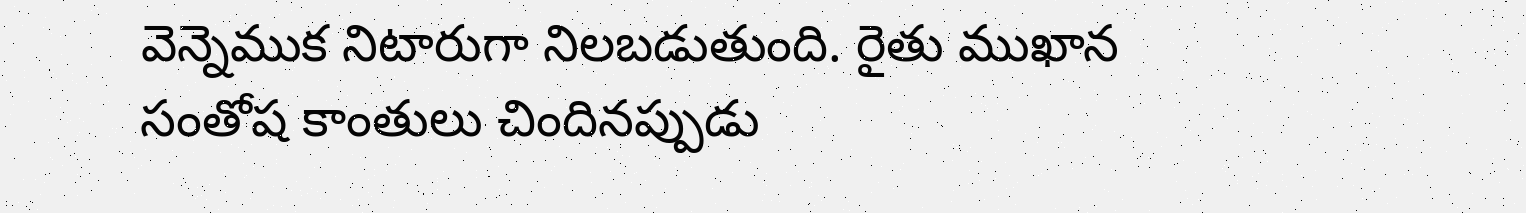వెన్నెముక నిటారుగా నిలబడుతుంది. రైతు ముఖాన సంతోష కాంతులు చిందినప్పుడు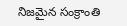నిజమైన సంక్రాంతి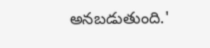అనబడుతుంది.'